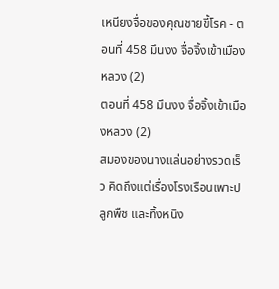เหนียงจื่อของคุณชายขี้โรค - ตอนที่ 458 มึนงง จื่อจิ้งเข้าเมืองหลวง (2)
ตอนที่ 458 มึนงง จื่อจิ้งเข้าเมืองหลวง (2)
สมองของนางแล่นอย่างรวดเร็ว คิดถึงแต่เรื่องโรงเรือนเพาะปลูกพืช และทิ้งหนิง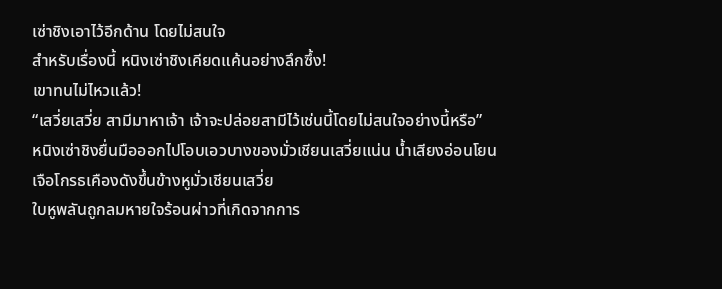เซ่าชิงเอาไว้อีกด้าน โดยไม่สนใจ
สำหรับเรื่องนี้ หนิงเซ่าชิงเคียดแค้นอย่างลึกซึ้ง!
เขาทนไม่ไหวแล้ว!
“เสวี่ยเสวี่ย สามีมาหาเจ้า เจ้าจะปล่อยสามีไว้เช่นนี้โดยไม่สนใจอย่างนี้หรือ”
หนิงเซ่าชิงยื่นมือออกไปโอบเอวบางของมั่วเชียนเสวี่ยแน่น น้ำเสียงอ่อนโยนเจือโกรธเคืองดังขึ้นข้างหูมั่วเชียนเสวี่ย
ใบหูพลันถูกลมหายใจร้อนผ่าวที่เกิดจากการ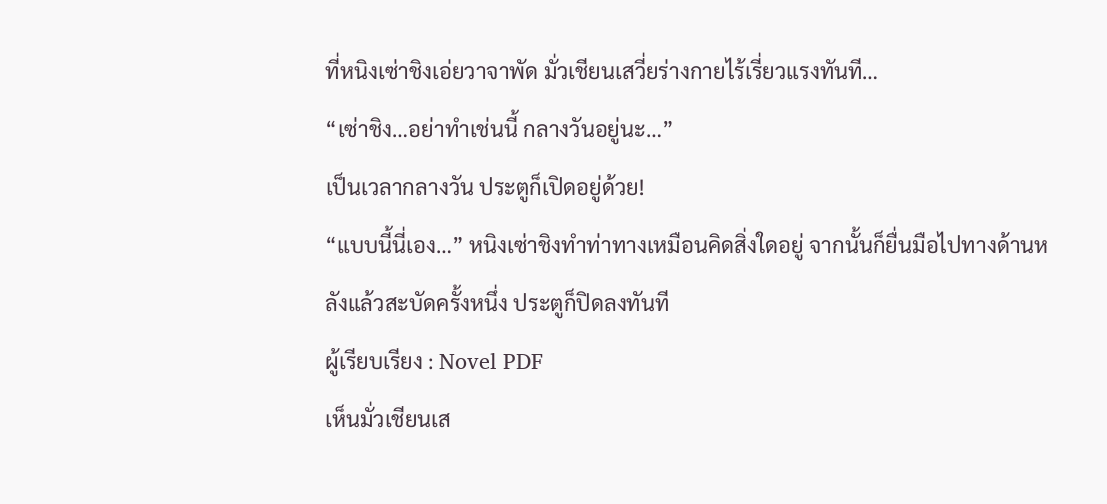ที่หนิงเซ่าชิงเอ่ยวาจาพัด มั่วเชียนเสวี่ยร่างกายไร้เรี่ยวแรงทันที…
“เซ่าชิง…อย่าทำเช่นนี้ กลางวันอยู่นะ…”
เป็นเวลากลางวัน ประตูก็เปิดอยู่ด้วย!
“แบบนี้นี่เอง…” หนิงเซ่าชิงทำท่าทางเหมือนคิดสิ่งใดอยู่ จากนั้นก็ยื่นมือไปทางด้านหลังแล้วสะบัดครั้งหนึ่ง ประตูก็ปิดลงทันที
ผู้เรียบเรียง : Novel PDF
เห็นมั่วเชียนเส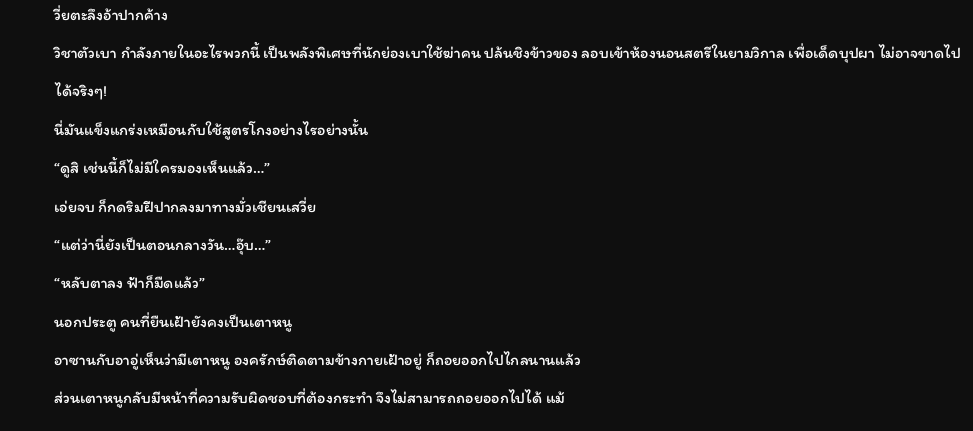วี่ยตะลึงอ้าปากค้าง
วิชาตัวเบา กำลังภายในอะไรพวกนี้ เป็นพลังพิเศษที่นักย่องเบาใช้ฆ่าคน ปล้นชิงข้าวของ ลอบเข้าห้องนอนสตรีในยามวิกาล เพื่อเด็ดบุปผา ไม่อาจขาดไปได้จริงๆ!
นี่มันแข็งแกร่งเหมือนกับใช้สูตรโกงอย่างไรอย่างนั้น
“ดูสิ เช่นนี้ก็ไม่มีใครมองเห็นแล้ว…”
เอ่ยจบ ก็กดริมฝีปากลงมาทางมั่วเชียนเสวี่ย
“แต่ว่านี่ยังเป็นตอนกลางวัน…อุ๊บ…”
“หลับตาลง ฟ้าก็มืดแล้ว”
นอกประตู คนที่ยืนเฝ้ายังคงเป็นเตาหนู
อาซานกับอาอู่เห็นว่ามีเตาหนู องครักษ์ติดตามข้างกายเฝ้าอยู่ ก็ถอยออกไปไกลนานแล้ว
ส่วนเตาหนูกลับมีหน้าที่ความรับผิดชอบที่ต้องกระทำ จึงไม่สามารถถอยออกไปได้ แม้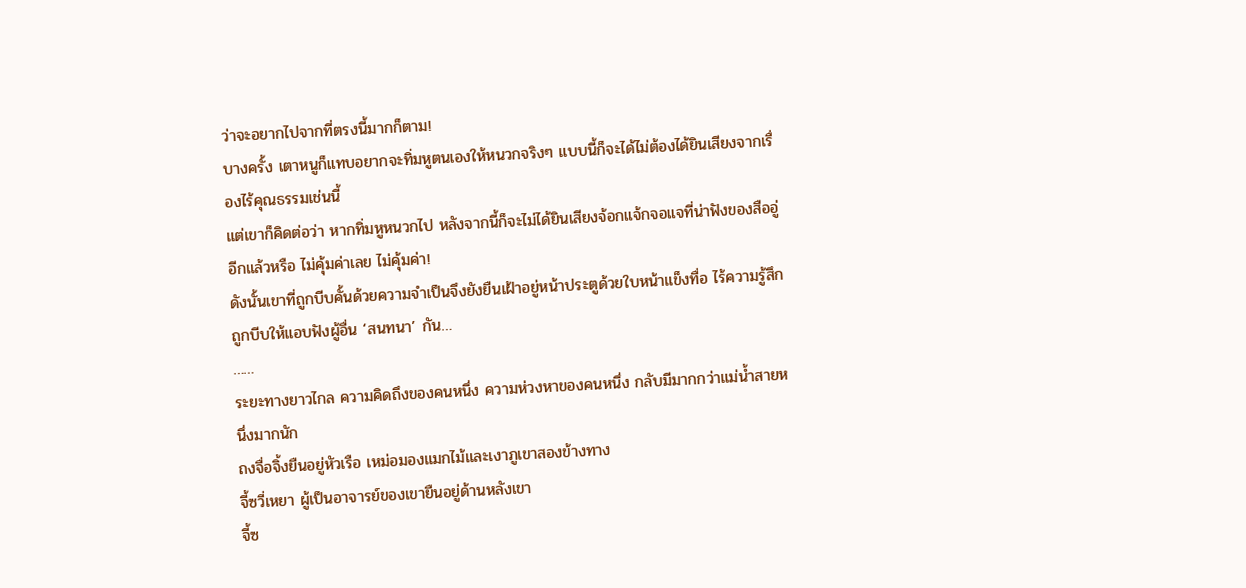ว่าจะอยากไปจากที่ตรงนี้มากก็ตาม!
บางครั้ง เตาหนูก็แทบอยากจะทิ่มหูตนเองให้หนวกจริงๆ แบบนี้ก็จะได้ไม่ต้องได้ยินเสียงจากเรื่องไร้คุณธรรมเช่นนี้
แต่เขาก็คิดต่อว่า หากทิ่มหูหนวกไป หลังจากนี้ก็จะไม่ได้ยินเสียงจ้อกแจ้กจอแจที่น่าฟังของสืออู่อีกแล้วหรือ ไม่คุ้มค่าเลย ไม่คุ้มค่า!
ดังนั้นเขาที่ถูกบีบคั้นด้วยความจำเป็นจึงยังยืนเฝ้าอยู่หน้าประตูด้วยใบหน้าแข็งทื่อ ไร้ความรู้สึก ถูกบีบให้แอบฟังผู้อื่น ‘สนทนา’ กัน…
……
ระยะทางยาวไกล ความคิดถึงของคนหนึ่ง ความห่วงหาของคนหนึ่ง กลับมีมากกว่าแม่น้ำสายหนึ่งมากนัก
ถงจื่อจิ้งยืนอยู่หัวเรือ เหม่อมองแมกไม้และเงาภูเขาสองข้างทาง
จี้ซวี่เหยา ผู้เป็นอาจารย์ของเขายืนอยู่ด้านหลังเขา
จี้ซ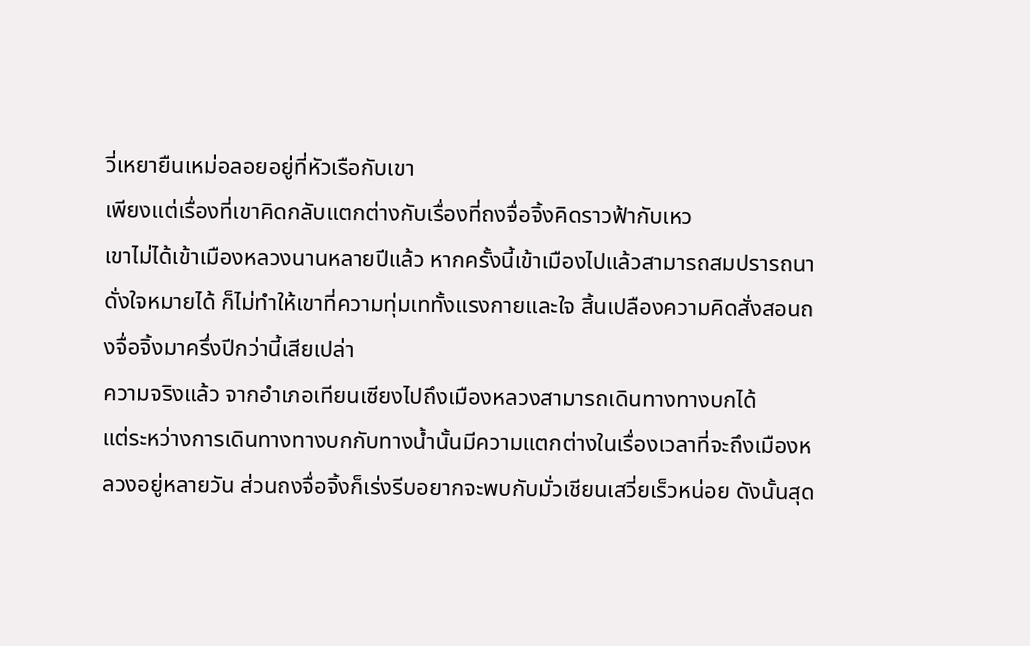วี่เหยายืนเหม่อลอยอยู่ที่หัวเรือกับเขา
เพียงแต่เรื่องที่เขาคิดกลับแตกต่างกับเรื่องที่ถงจื่อจิ้งคิดราวฟ้ากับเหว
เขาไม่ได้เข้าเมืองหลวงนานหลายปีแล้ว หากครั้งนี้เข้าเมืองไปแล้วสามารถสมปรารถนาดั่งใจหมายได้ ก็ไม่ทำให้เขาที่ความทุ่มเททั้งแรงกายและใจ สิ้นเปลืองความคิดสั่งสอนถงจื่อจิ้งมาครึ่งปีกว่านี้เสียเปล่า
ความจริงแล้ว จากอำเภอเทียนเซียงไปถึงเมืองหลวงสามารถเดินทางทางบกได้
แต่ระหว่างการเดินทางทางบกกับทางน้ำนั้นมีความแตกต่างในเรื่องเวลาที่จะถึงเมืองหลวงอยู่หลายวัน ส่วนถงจื่อจิ้งก็เร่งรีบอยากจะพบกับมั่วเชียนเสวี่ยเร็วหน่อย ดังนั้นสุด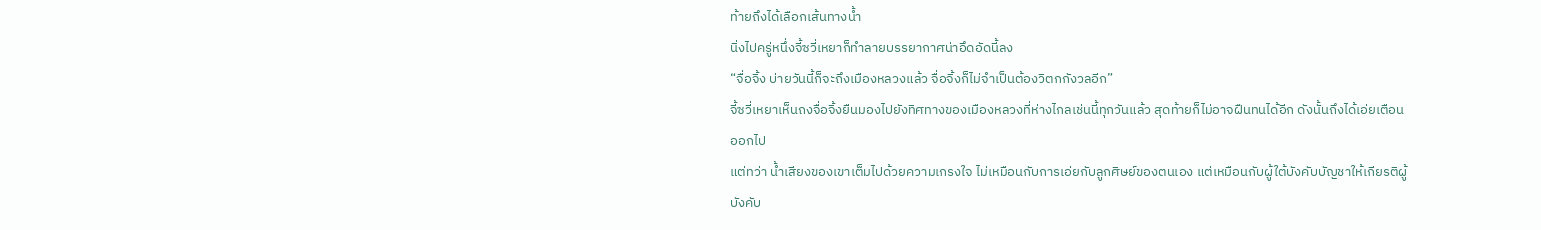ท้ายถึงได้เลือกเส้นทางน้ำ
นิ่งไปครู่หนึ่งจี้ซวี่เหยาก็ทำลายบรรยากาศน่าอึดอัดนี้ลง
“จื่อจิ้ง บ่ายวันนี้ก็จะถึงเมืองหลวงแล้ว จื่อจิ้งก็ไม่จำเป็นต้องวิตกกังวลอีก”
จี้ซวี่เหยาเห็นถงจื่อจิ้งยืนมองไปยังทิศทางของเมืองหลวงที่ห่างไกลเช่นนี้ทุกวันแล้ว สุดท้ายก็ไม่อาจฝืนทนได้อีก ดังนั้นถึงได้เอ่ยเตือนออกไป
แต่ทว่า น้ำเสียงของเขาเต็มไปด้วยความเกรงใจ ไม่เหมือนกับการเอ่ยกับลูกศิษย์ของตนเอง แต่เหมือนกับผู้ใต้บังคับบัญชาให้เกียรติผู้บังคับ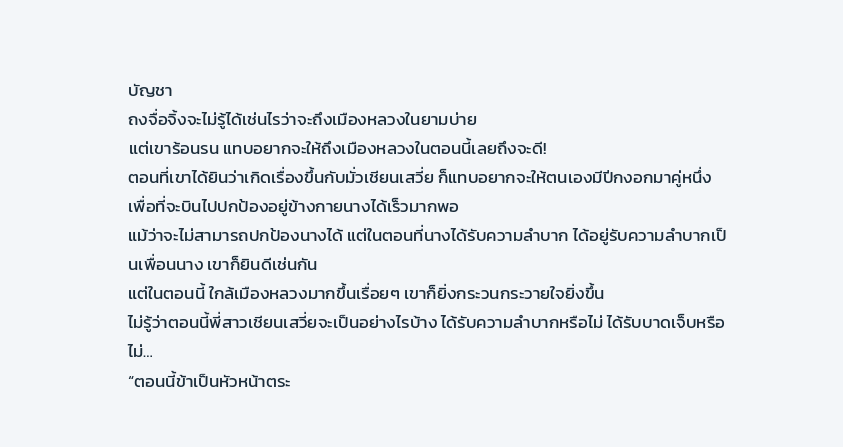บัญชา
ถงจื่อจิ้งจะไม่รู้ได้เช่นไรว่าจะถึงเมืองหลวงในยามบ่าย
แต่เขาร้อนรน แทบอยากจะให้ถึงเมืองหลวงในตอนนี้เลยถึงจะดี!
ตอนที่เขาได้ยินว่าเกิดเรื่องขึ้นกับมั่วเชียนเสวี่ย ก็แทบอยากจะให้ตนเองมีปีกงอกมาคู่หนึ่ง เพื่อที่จะบินไปปกป้องอยู่ข้างกายนางได้เร็วมากพอ
แม้ว่าจะไม่สามารถปกป้องนางได้ แต่ในตอนที่นางได้รับความลำบาก ได้อยู่รับความลำบากเป็นเพื่อนนาง เขาก็ยินดีเช่นกัน
แต่ในตอนนี้ ใกล้เมืองหลวงมากขึ้นเรื่อยๆ เขาก็ยิ่งกระวนกระวายใจยิ่งขึ้น
ไม่รู้ว่าตอนนี้พี่สาวเชียนเสวี่ยจะเป็นอย่างไรบ้าง ได้รับความลำบากหรือไม่ ได้รับบาดเจ็บหรือไม่…
“ตอนนี้ข้าเป็นหัวหน้าตระ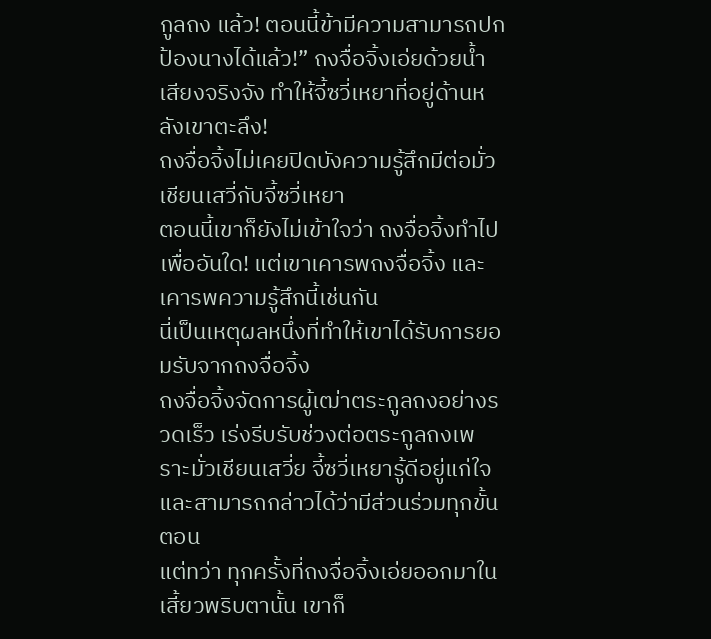กูลถง แล้ว! ตอนนี้ข้ามีความสามารถปกป้องนางได้แล้ว!” ถงจื่อจิ้งเอ่ยด้วยน้ำเสียงจริงจัง ทำให้จี้ซวี่เหยาที่อยู่ด้านหลังเขาตะลึง!
ถงจื่อจิ้งไม่เคยปิดบังความรู้สึกมีต่อมั่วเชียนเสวี่กับจี้ซวี่เหยา
ตอนนี้เขาก็ยังไม่เข้าใจว่า ถงจื่อจิ้งทำไปเพื่ออันใด! แต่เขาเคารพถงจื่อจิ้ง และเคารพความรู้สึกนี้เช่นกัน
นี่เป็นเหตุผลหนึ่งที่ทำให้เขาได้รับการยอมรับจากถงจื่อจิ้ง
ถงจื่อจิ้งจัดการผู้เฒ่าตระกูลถงอย่างรวดเร็ว เร่งรีบรับช่วงต่อตระกูลถงเพราะมั่วเชียนเสวี่ย จี้ซวี่เหยารู้ดีอยู่แก่ใจ และสามารถกล่าวได้ว่ามีส่วนร่วมทุกขั้นตอน
แต่ทว่า ทุกครั้งที่ถงจื่อจิ้งเอ่ยออกมาในเสี้ยวพริบตานั้น เขาก็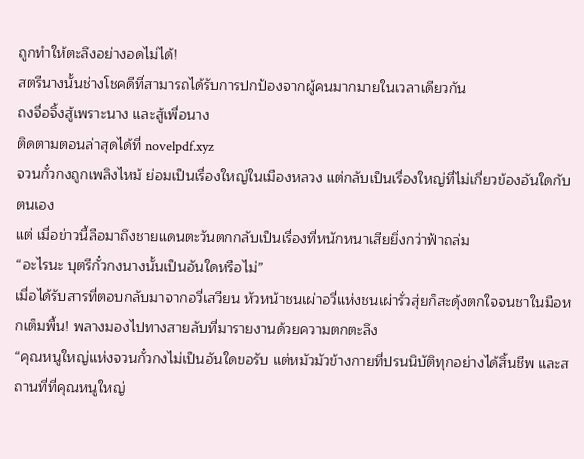ถูกทำให้ตะลึงอย่างอดไม่ได้!
สตรีนางนั้นช่างโชคดีที่สามารถได้รับการปกป้องจากผู้คนมากมายในเวลาเดียวกัน
ถงจื่อจิ้งสู้เพราะนาง และสู้เพื่อนาง
ติดตามตอนล่าสุดได้ที่ novelpdf.xyz
จวนกั๋วกงถูกเพลิงไหม้ ย่อมเป็นเรื่องใหญ่ในเมืองหลวง แต่กลับเป็นเรื่องใหญ่ที่ไม่เกี่ยวข้องอันใดกับตนเอง
แต่ เมื่อข่าวนี้ลือมาถึงชายแดนตะวันตกกลับเป็นเรื่องที่หนักหนาเสียยิ่งกว่าฟ้าถล่ม
“อะไรนะ บุตรีกั๋วกงนางนั้นเป็นอันใดหรือไม่”
เมื่อได้รับสารที่ตอบกลับมาจากอวี่เสวียน หัวหน้าชนเผ่าอวี่แห่งชนเผ่ารั่วสุ่ยก็สะดุ้งตกใจจนชาในมือหกเต็มพื้น! พลางมองไปทางสายลับที่มารายงานด้วยความตกตะลึง
“คุณหนูใหญ่แห่งจวนกั๋วกงไม่เป็นอันใดขอรับ แต่หมัวมัวข้างกายที่ปรนนิบัติทุกอย่างได้สิ้นชีพ และสถานที่ที่คุณหนูใหญ่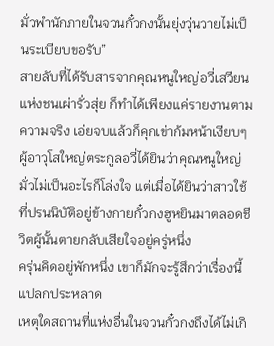มั่วพำนักภายในจวนกั๋วกงนั้นยุ่งวุ่นวายไม่เป็นระเบียบขอรับ”
สายลับที่ได้รับสารจากคุณหนูใหญ่อวี่เสวียนแห่งชนเผ่ารั่วสุ่ย ก็ทำได้เพียงแค่รายงานตามความจริง เอ่ยจบแล้วก็คุกเข่าก้มหน้าเงียบๆ
ผู้อาวุโสใหญ่ตระกูลอวี่ได้ยินว่าคุณหนูใหญ่มั่วไม่เป็นอะไรก็โล่งใจ แต่เมื่อได้ยินว่าสาวใช้ที่ปรนนิบัติอยู่ข้างกายกั๋วกงฮูหยินมาตลอดชีวิตผู้นั้นตายกลับเสียใจอยู่ครู่หนึ่ง
ครุ่นคิดอยู่พักหนึ่ง เขาก็มักจะรู้สึกว่าเรื่องนี้แปลกประหลาด
เหตุใดสถานที่แห่งอื่นในจวนกั๋วกงถึงได้ไม่เกิ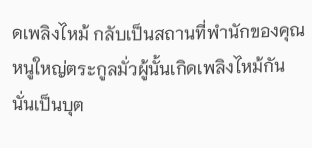ดเพลิงไหม้ กลับเป็นสถานที่พำนักของคุณหนูใหญ่ตระกูลมั่วผู้นั้นเกิดเพลิงไหม้กัน
นั่นเป็นบุต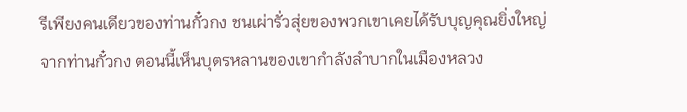รีเพียงคนเดียวของท่านกั๋วกง ชนเผ่ารั่วสุ่ยของพวกเขาเคยได้รับบุญคุณยิ่งใหญ่จากท่านกั๋วกง ตอนนี้เห็นบุตรหลานของเขากำลังลำบากในเมืองหลวง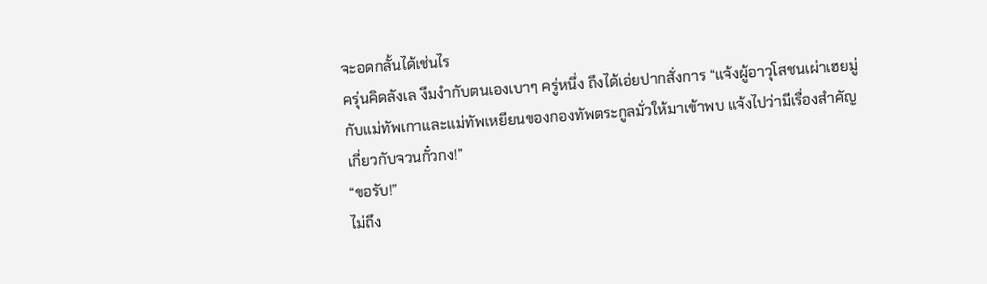จะอดกลั้นได้เช่นไร
ครุ่นคิดลังเล งึมงำกับตนเองเบาๆ ครู่หนึ่ง ถึงได้เอ่ยปากสั่งการ “แจ้งผู้อาวุโสชนเผ่าเฮยมู่กับแม่ทัพเกาและแม่ทัพเหยียนของกองทัพตระกูลมั่วให้มาเข้าพบ แจ้งไปว่ามีเรื่องสำคัญเกี่ยวกับจวนกั๋วกง!”
“ขอรับ!”
ไม่ถึง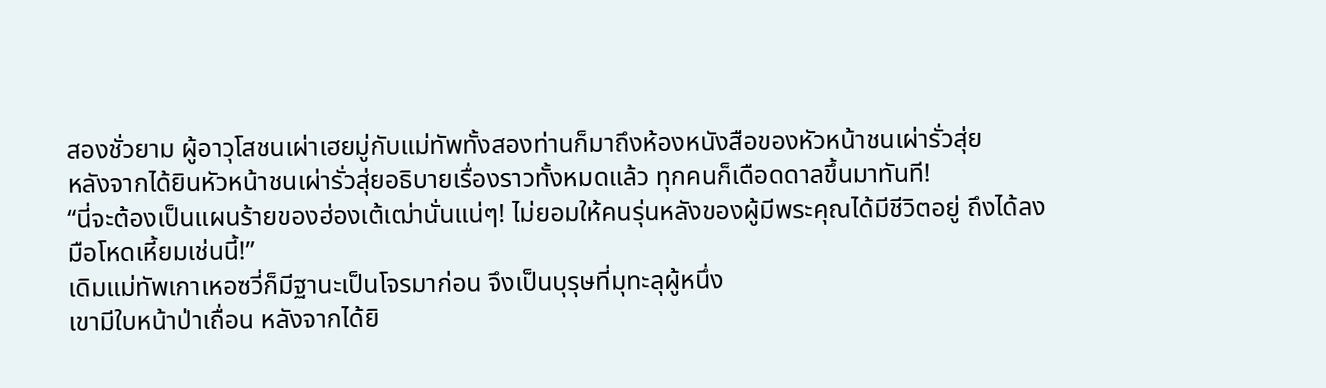สองชั่วยาม ผู้อาวุโสชนเผ่าเฮยมู่กับแม่ทัพทั้งสองท่านก็มาถึงห้องหนังสือของหัวหน้าชนเผ่ารั่วสุ่ย
หลังจากได้ยินหัวหน้าชนเผ่ารั่วสุ่ยอธิบายเรื่องราวทั้งหมดแล้ว ทุกคนก็เดือดดาลขึ้นมาทันที!
“นี่จะต้องเป็นแผนร้ายของฮ่องเต้เฒ่านั่นแน่ๆ! ไม่ยอมให้คนรุ่นหลังของผู้มีพระคุณได้มีชีวิตอยู่ ถึงได้ลงมือโหดเหี้ยมเช่นนี้!”
เดิมแม่ทัพเกาเหอซวี่ก็มีฐานะเป็นโจรมาก่อน จึงเป็นบุรุษที่มุทะลุผู้หนึ่ง
เขามีใบหน้าป่าเถื่อน หลังจากได้ยิ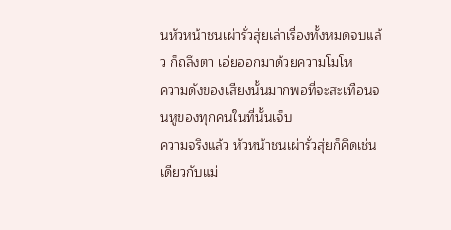นหัวหน้าชนเผ่ารั่วสุ่ยเล่าเรื่องทั้งหมดจบแล้ว ก็ถลึงตา เอ่ยออกมาด้วยความโมโห
ความดังของเสียงนั้นมากพอที่จะสะเทือนจนหูของทุกคนในที่นั้นเจ็บ
ความจริงแล้ว หัวหน้าชนเผ่ารั่วสุ่ยก็คิดเช่นเดียวกับแม่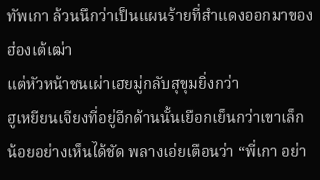ทัพเกา ล้วนนึกว่าเป็นแผนร้ายที่สำแดงออกมาของฮ่องเต้เฒ่า
แต่หัวหน้าชนเผ่าเฮยมู่กลับสุขุมยิ่งกว่า
ฮูเหยียนเจียงที่อยู่อีกด้านนั้นเยือกเย็นกว่าเขาเล็กน้อยอย่างเห็นได้ชัด พลางเอ่ยเตือนว่า “พี่เกา อย่า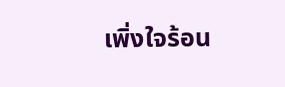เพิ่งใจร้อน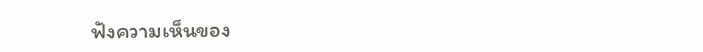ฟังความเห็นของ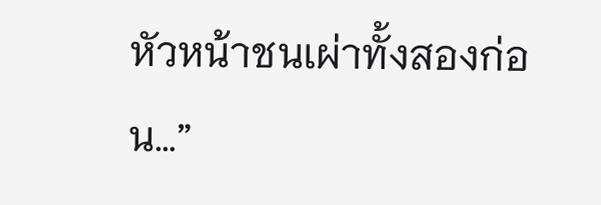หัวหน้าชนเผ่าทั้งสองก่อน…”